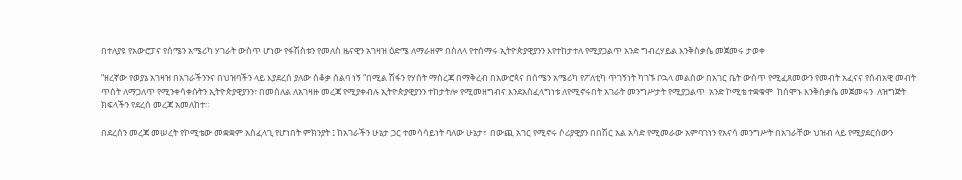በተለያዩ የአውሮፓና የሰሜን አሜሪካ ሃገራት ውስጥ ሆነው የፋሽስቱን የመለስ ዜናዊን አገዛዝ ዕድሜ ለማራዘም በስለላ የተሰማሩ ኢትዮጵያዊያንን እየተከታተለ የሚያጋልጥ አንድ ግብረሃይል እንቅስቃሴ መጀመሩ ታወቀ

“ዘረኛው የወያኔ አገዛዝ በአገራችንንና በህዝባችን ላይ እያደረሰ ያለው ሰቆቃ ሰልባ ነኝ “በሚል ሽፋን የሃሰት ማስረጃ በማቅረብ በአውሮጳና በሰሜን አሜሪካ የፖለቲካ ጥገኝነት ካገኙ ቦኋላ መልሰው በአገር ቤት ውስጥ የሚፈጸመውን የመብት አፈናና የሰብአዊ መብት ጥሰት ለማጋለጥ የሚንቀሳቀሱትን ኢትዮጵያዊያንን፣ በመሰለል ለአገዛዙ መረጃ የሚያቀብሉ ኢትዮጵያዊያንን ተከታትሎ የሚመዘግብና እንደአስፈላግነቱ ለየሚኖሩበት አገራት መንግሥታት የሚያጋልጥ  አንድ ኮሚቴ ተቋቁሞ  ከሰሞኑ እንቅስቃሴ መጀመሩን  ለዝግጅት ክፍላችን የደረሰ መረጃ አመለከተ።

በደረሰን መረጃ መሠረት የኮሚቴው መቋቋም አስፈላጊ የሆነበት ምክንያት ፤ ከአገራችን ሁኔታ ጋር ተመሳሳይነት ባለው ሁኔታ፣  በውጪ አገር የሚኖሩ ሶሪያዊያን በበሽር አል አሳድ የሚመራው አምባገነን የአናሳ መንግሥት በአገራቸው ህዝብ ላይ የሚያደርሰውን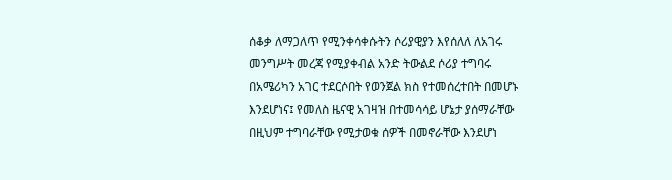ሰቆቃ ለማጋለጥ የሚንቀሳቀሱትን ሶሪያዊያን እየሰለለ ለአገሩ መንግሥት መረጃ የሚያቀብል አንድ ትውልደ ሶሪያ ተግባሩ በአሜሪካን አገር ተደርሶበት የወንጀል ክስ የተመሰረተበት በመሆኑ እንደሆነና፤ የመለስ ዜናዊ አገዛዝ በተመሳሳይ ሆኔታ ያሰማራቸው በዚህም ተግባራቸው የሚታወቁ ሰዎች በመኖራቸው እንደሆነ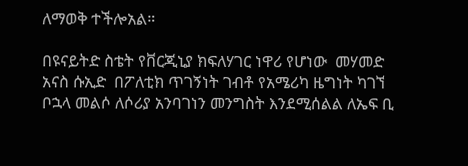ለማወቅ ተችሎአል።

በዩናይትድ ስቴት የቨርጂኒያ ክፍለሃገር ነዋሪ የሆነው  መሃመድ አናስ ሱኢድ  በፖለቲክ ጥገኝነት ገብቶ የአሜሪካ ዜግነት ካገኘ ቦኋላ መልሶ ለሶሪያ አንባገነን መንግስት እንደሚሰልል ለኤፍ ቢ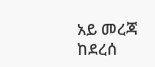አይ መረጃ ከደረሰ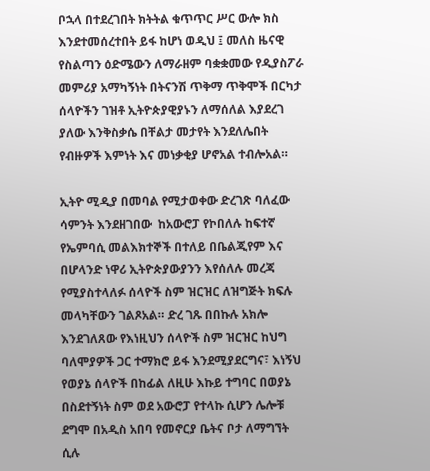ቦኋላ በተደረገበት ክትትል ቁጥጥር ሥር ውሎ ክስ እንደተመሰረተበት ይፋ ከሆነ ወዲህ ፤ መለስ ዜናዊ የስልጣን ዕድሜውን ለማራዘም ባቋቋመው የዲያስፖራ መምሪያ አማካኝነት በትናንሽ ጥቅማ ጥቅሞች በርካታ ሰላዮችን ገዝቶ ኢትዮጵያዊያኑን ለማሰለል እያደረገ ያለው እንቅስቃሴ በቸልታ መታየት እንደለሌበት የብዙዎች እምነት እና መነቃቂያ ሆኖአል ተብሎአል።

ኢትዮ ሚዲያ በመባል የሚታወቀው ድረገጽ ባለፈው ሳምንት እንደዘገበው  ከአውሮፓ የኮበለሉ ከፍተኛ የኤምባሲ መልእክተኞች በተለይ በቤልጂየም እና በሆላንድ ነዋሪ ኢትዮጵያውያንን እየሰለሉ መረጃ የሚያስተላለፉ ሰላዮች ስም ዝርዝር ለዝግጅት ክፍሉ መላካቸውን ገልጾአል። ድረ ገጹ በበኩሉ አክሎ እንደገለጸው የእነዚህን ሰላዮች ስም ዝርዝር ከህግ ባለሞያዎች ጋር ተማክሮ ይፋ እንደሚያደርግና፣ እነኝህ የወያኔ ሰላዮች በከፊል ለዚሁ እኩይ ተግባር በወያኔ በስደተኝነት ስም ወደ አውሮፓ የተላኩ ሲሆን ሌሎቹ ደግሞ በአዲስ አበባ የመኖርያ ቤትና ቦታ ለማግኘት ሲሉ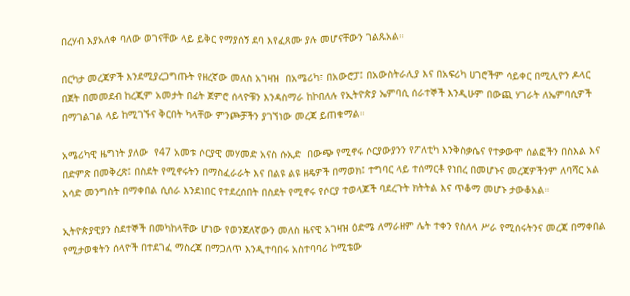በረሃብ እያአለቀ ባለው ወገናቸው ላይ ይቅር የማያሰኝ ደባ እየፈጸሙ ያሉ መሆናቸውን ገልጹአል።

በርካታ መረጃዎች እንደሚያረጋግጡት የዘረኛው መለስ አገዛዝ  በአሜሪካ፣ በአውሮፓ፤ በአውስትራሊያ እና በአፍሪካ ሀገሮችም ሳይቀር በሚሊዮን ዶላር በጀት በመመደብ ከረጂም አመታት በፊት ጀምሮ ሰላዮቹን እንዳስማራ ከኮበለሉ የኢትዮጵያ ኤምባሲ ሰራተኞች እንዲሁም በውጪ ሃገራት ለኤምባሲዎች በማገልገል ላይ ከሚገኙና ቅርበት ካላቸው ምንጮቻችን ያገኘነው መረጃ ይጠቁማል።

አሜሪካዊ ዜግነት ያለው  የ47 አመቱ ሶርያዊ መሃመድ አናስ ሱኢድ  በውጭ የሚኖሩ ሶርያውያንን የፖለቲካ እንቅስቃሴና የተቃውሞ ሰልፎችን በስእል እና በድምጽ በመቅረጽ፤ በስደት የሚኖሩትን በማስፈራራት እና በልዩ ልዩ ዘዴዎች በማወክ፤ ተግባር ላይ ተሰማርቶ የነበረ በመሆኑና መረጃዎችንም ለባሻር አል አሳድ መንግስት በማቀበል ሲሰራ እንደነበር የተደረሰበት በስደት የሚኖሩ የሶርያ ተወላጆች ባደረጉት ክትትል እና ጥቆማ መሆኑ ታውቆአል።

ኢትዮጵያዊያን ስደተኞች በመካከላቸው ሆነው የወንጀለኛውን መለስ ዜናዊ አገዛዝ ዕድሜ ለማራዘም ሌት ተቀን የስለላ ሥራ የሚሰሩትንና መረጃ በማቀበል የሚታወቁትን ሰላዮች በተደገፈ ማስረጃ በማጋለጥ እንዲተባበሩ አስተባባሪ ኮሚቴው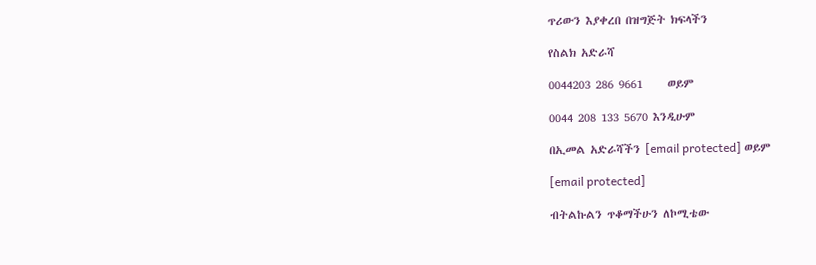ጥሪውን እያቀረበ በዝግጅት ክፍላችን

የስልክ አድራሻ

0044203 286 9661     ወይም

0044 208 133 5670 እንዲሁም

በኢመል አድራሻችን [email protected] ወይም

[email protected]

ብትልኩልን ጥቆማችሁን ለኮሚቴው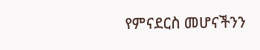የምናደርስ መሆናችንን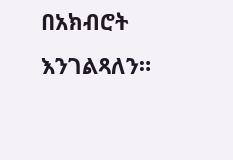በአክብሮት እንገልጻለን።